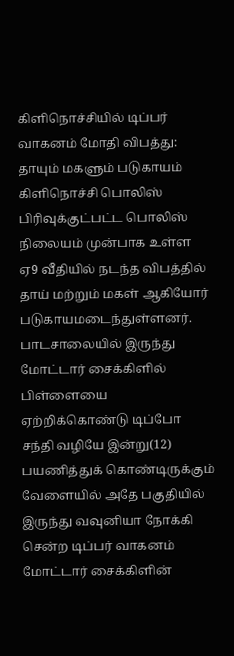கிளிநொச்சியில் டிப்பர் வாகனம் மோதி விபத்து: தாயும் மகளும் படுகாயம்
கிளிநொச்சி பொலிஸ் பிரிவுக்குட்பட்ட பொலிஸ் நிலையம் முன்பாக உள்ள ஏ9 வீதியில் நடந்த விபத்தில் தாய் மற்றும் மகள் ஆகியோர் படுகாயமடைந்துள்ளனர்.
பாடசாலையில் இருந்து மோட்டார் சைக்கிளில் பிள்ளையை ஏற்றிக்கொண்டு டிப்போ சந்தி வழியே இன்று(12) பயணித்துக் கொண்டிருக்கும் வேளையில் அதே பகுதியில் இருந்து வவுனியா நோக்கி சென்ற டிப்பர் வாகனம் மோட்டார் சைக்கிளின்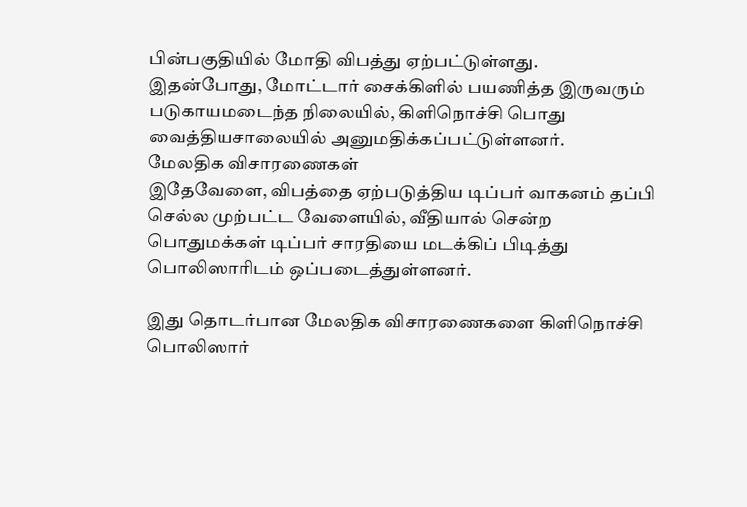பின்பகுதியில் மோதி விபத்து ஏற்பட்டுள்ளது.
இதன்போது, மோட்டார் சைக்கிளில் பயணித்த இருவரும் படுகாயமடைந்த நிலையில், கிளிநொச்சி பொது வைத்தியசாலையில் அனுமதிக்கப்பட்டுள்ளனர்.
மேலதிக விசாரணைகள்
இதேவேளை, விபத்தை ஏற்படுத்திய டிப்பர் வாகனம் தப்பி செல்ல முற்பட்ட வேளையில், வீதியால் சென்ற பொதுமக்கள் டிப்பர் சாரதியை மடக்கிப் பிடித்து பொலிஸாரிடம் ஒப்படைத்துள்ளனர்.

இது தொடர்பான மேலதிக விசாரணைகளை கிளிநொச்சி பொலிஸார்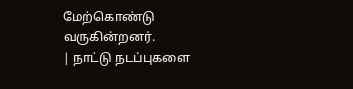மேற்கொண்டு வருகின்றனர்.
| நாட்டு நடப்புகளை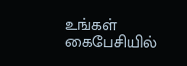உங்கள் கைபேசியில்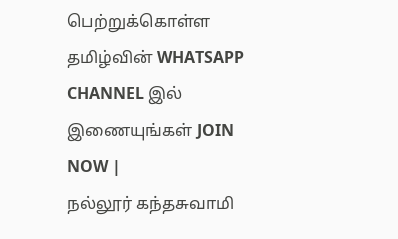பெற்றுக்கொள்ள தமிழ்வின் WHATSAPP CHANNEL இல் இணையுங்கள் JOIN NOW |
நல்லூர் கந்தசுவாமி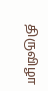திருவிழா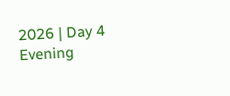2026 | Day 4 Evening